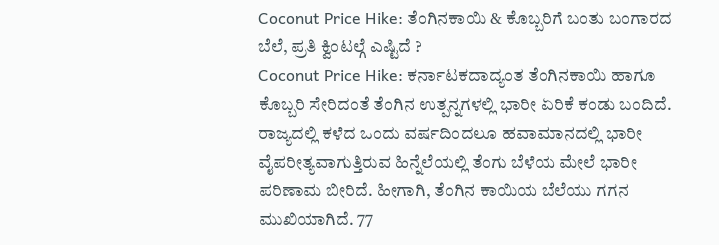Coconut Price Hike: ತೆಂಗಿನಕಾಯಿ & ಕೊಬ್ಬರಿಗೆ ಬಂತು ಬಂಗಾರದ ಬೆಲೆ, ಪ್ರತಿ ಕ್ವಿಂಟಲ್ಗೆ ಎಷ್ಟಿದೆ ?
Coconut Price Hike: ಕರ್ನಾಟಕದಾದ್ಯಂತ ತೆಂಗಿನಕಾಯಿ ಹಾಗೂ ಕೊಬ್ಬರಿ ಸೇರಿದಂತೆ ತೆಂಗಿನ ಉತ್ಪನ್ನಗಳಲ್ಲಿ ಭಾರೀ ಏರಿಕೆ ಕಂಡು ಬಂದಿದೆ. ರಾಜ್ಯದಲ್ಲಿ ಕಳೆದ ಒಂದು ವರ್ಷದಿಂದಲೂ ಹವಾಮಾನದಲ್ಲಿ ಭಾರೀ ವೈಪರೀತ್ಯವಾಗುತ್ತಿರುವ ಹಿನ್ನೆಲೆಯಲ್ಲಿ ತೆಂಗು ಬೆಳೆಯ ಮೇಲೆ ಭಾರೀ ಪರಿಣಾಮ ಬೀರಿದೆ. ಹೀಗಾಗಿ, ತೆಂಗಿನ ಕಾಯಿಯ ಬೆಲೆಯು ಗಗನ ಮುಖಿಯಾಗಿದೆ. 77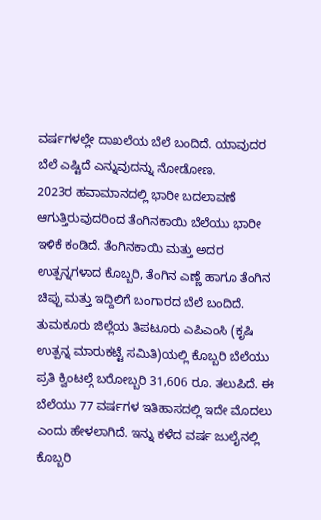ವರ್ಷಗಳಲ್ಲೇ ದಾಖಲೆಯ ಬೆಲೆ ಬಂದಿದೆ. ಯಾವುದರ ಬೆಲೆ ಎಷ್ಟಿದೆ ಎನ್ನುವುದನ್ನು ನೋಡೋಣ.
2023ರ ಹವಾಮಾನದಲ್ಲಿ ಭಾರೀ ಬದಲಾವಣೆ ಆಗುತ್ತಿರುವುದರಿಂದ ತೆಂಗಿನಕಾಯಿ ಬೆಲೆಯು ಭಾರೀ ಇಳಿಕೆ ಕಂಡಿದೆ. ತೆಂಗಿನಕಾಯಿ ಮತ್ತು ಅದರ ಉತ್ಪನ್ನಗಳಾದ ಕೊಬ್ಬರಿ, ತೆಂಗಿನ ಎಣ್ಣೆ ಹಾಗೂ ತೆಂಗಿನ ಚಿಪ್ಪು ಮತ್ತು ಇದ್ದಿಲಿಗೆ ಬಂಗಾರದ ಬೆಲೆ ಬಂದಿದೆ. ತುಮಕೂರು ಜಿಲ್ಲೆಯ ತಿಪಟೂರು ಎಪಿಎಂಸಿ (ಕೃಷಿ ಉತ್ಪನ್ನ ಮಾರುಕಟ್ಟೆ ಸಮಿತಿ)ಯಲ್ಲಿ ಕೊಬ್ಬರಿ ಬೆಲೆಯು ಪ್ರತಿ ಕ್ವಿಂಟಲ್ಗೆ ಬರೋಬ್ಬರಿ 31,606 ರೂ. ತಲುಪಿದೆ. ಈ ಬೆಲೆಯು 77 ವರ್ಷಗಳ ಇತಿಹಾಸದಲ್ಲಿ ಇದೇ ಮೊದಲು ಎಂದು ಹೇಳಲಾಗಿದೆ. ಇನ್ನು ಕಳೆದ ವರ್ಷ ಜುಲೈನಲ್ಲಿ ಕೊಬ್ಬರಿ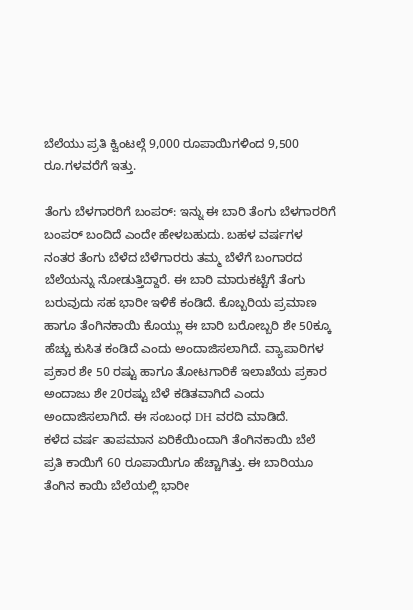ಬೆಲೆಯು ಪ್ರತಿ ಕ್ವಿಂಟಲ್ಗೆ 9,000 ರೂಪಾಯಿಗಳಿಂದ 9,500 ರೂ.ಗಳವರೆಗೆ ಇತ್ತು.

ತೆಂಗು ಬೆಳಗಾರರಿಗೆ ಬಂಪರ್: ಇನ್ನು ಈ ಬಾರಿ ತೆಂಗು ಬೆಳಗಾರರಿಗೆ ಬಂಪರ್ ಬಂದಿದೆ ಎಂದೇ ಹೇಳಬಹುದು. ಬಹಳ ವರ್ಷಗಳ ನಂತರ ತೆಂಗು ಬೆಳೆದ ಬೆಳೆಗಾರರು ತಮ್ಮ ಬೆಳೆಗೆ ಬಂಗಾರದ ಬೆಲೆಯನ್ನು ನೋಡುತ್ತಿದ್ದಾರೆ. ಈ ಬಾರಿ ಮಾರುಕಟ್ಟೆಗೆ ತೆಂಗು ಬರುವುದು ಸಹ ಭಾರೀ ಇಳಿಕೆ ಕಂಡಿದೆ. ಕೊಬ್ಬರಿಯ ಪ್ರಮಾಣ ಹಾಗೂ ತೆಂಗಿನಕಾಯಿ ಕೊಯ್ಲು ಈ ಬಾರಿ ಬರೋಬ್ಬರಿ ಶೇ 50ಕ್ಕೂ ಹೆಚ್ಚು ಕುಸಿತ ಕಂಡಿದೆ ಎಂದು ಅಂದಾಜಿಸಲಾಗಿದೆ. ವ್ಯಾಪಾರಿಗಳ ಪ್ರಕಾರ ಶೇ 50 ರಷ್ಟು ಹಾಗೂ ತೋಟಗಾರಿಕೆ ಇಲಾಖೆಯ ಪ್ರಕಾರ ಅಂದಾಜು ಶೇ 20ರಷ್ಟು ಬೆಳೆ ಕಡಿತವಾಗಿದೆ ಎಂದು ಅಂದಾಜಿಸಲಾಗಿದೆ. ಈ ಸಂಬಂಧ DH ವರದಿ ಮಾಡಿದೆ.
ಕಳೆದ ವರ್ಷ ತಾಪಮಾನ ಏರಿಕೆಯಿಂದಾಗಿ ತೆಂಗಿನಕಾಯಿ ಬೆಲೆ ಪ್ರತಿ ಕಾಯಿಗೆ 60 ರೂಪಾಯಿಗೂ ಹೆಚ್ಚಾಗಿತ್ತು. ಈ ಬಾರಿಯೂ ತೆಂಗಿನ ಕಾಯಿ ಬೆಲೆಯಲ್ಲಿ ಭಾರೀ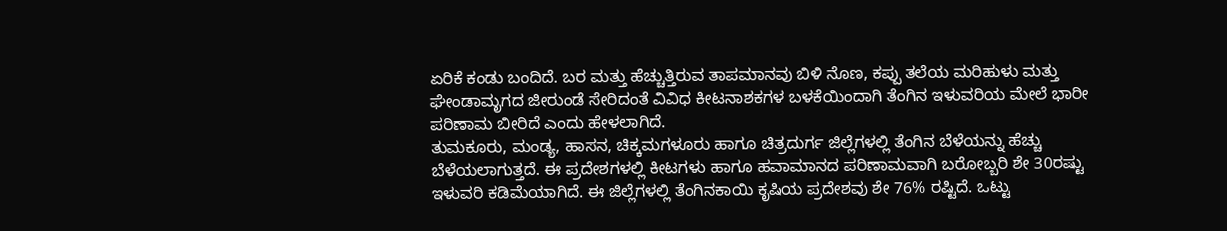ಏರಿಕೆ ಕಂಡು ಬಂದಿದೆ. ಬರ ಮತ್ತು ಹೆಚ್ಚುತ್ತಿರುವ ತಾಪಮಾನವು ಬಿಳಿ ನೊಣ, ಕಪ್ಪು ತಲೆಯ ಮರಿಹುಳು ಮತ್ತು ಘೇಂಡಾಮೃಗದ ಜೀರುಂಡೆ ಸೇರಿದಂತೆ ವಿವಿಧ ಕೀಟನಾಶಕಗಳ ಬಳಕೆಯಿಂದಾಗಿ ತೆಂಗಿನ ಇಳುವರಿಯ ಮೇಲೆ ಭಾರೀ ಪರಿಣಾಮ ಬೀರಿದೆ ಎಂದು ಹೇಳಲಾಗಿದೆ.
ತುಮಕೂರು, ಮಂಡ್ಯ, ಹಾಸನ, ಚಿಕ್ಕಮಗಳೂರು ಹಾಗೂ ಚಿತ್ರದುರ್ಗ ಜಿಲ್ಲೆಗಳಲ್ಲಿ ತೆಂಗಿನ ಬೆಳೆಯನ್ನು ಹೆಚ್ಚು ಬೆಳೆಯಲಾಗುತ್ತದೆ. ಈ ಪ್ರದೇಶಗಳಲ್ಲಿ ಕೀಟಗಳು ಹಾಗೂ ಹವಾಮಾನದ ಪರಿಣಾಮವಾಗಿ ಬರೋಬ್ಬರಿ ಶೇ 30ರಷ್ಟು ಇಳುವರಿ ಕಡಿಮೆಯಾಗಿದೆ. ಈ ಜಿಲ್ಲೆಗಳಲ್ಲಿ ತೆಂಗಿನಕಾಯಿ ಕೃಷಿಯ ಪ್ರದೇಶವು ಶೇ 76% ರಷ್ಟಿದೆ. ಒಟ್ಟು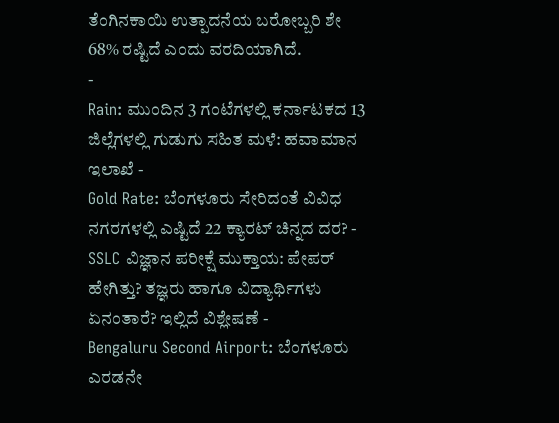ತೆಂಗಿನಕಾಯಿ ಉತ್ಪಾದನೆಯ ಬರೋಬ್ಬರಿ ಶೇ 68% ರಷ್ಟಿದೆ ಎಂದು ವರದಿಯಾಗಿದೆ.
-
Rain: ಮುಂದಿನ 3 ಗಂಟೆಗಳಲ್ಲಿ ಕರ್ನಾಟಕದ 13 ಜಿಲ್ಲೆಗಳಲ್ಲಿ ಗುಡುಗು ಸಹಿತ ಮಳೆ: ಹವಾಮಾನ ಇಲಾಖೆ -
Gold Rate: ಬೆಂಗಳೂರು ಸೇರಿದಂತೆ ವಿವಿಧ ನಗರಗಳಲ್ಲಿ ಎಷ್ಟಿದೆ 22 ಕ್ಯಾರಟ್ ಚಿನ್ನದ ದರ? -
SSLC ವಿಜ್ಞಾನ ಪರೀಕ್ಷೆ ಮುಕ್ತಾಯ: ಪೇಪರ್ ಹೇಗಿತ್ತು? ತಜ್ಞರು ಹಾಗೂ ವಿದ್ಯಾರ್ಥಿಗಳು ಏನಂತಾರೆ? ಇಲ್ಲಿದೆ ವಿಶ್ಲೇಷಣೆ -
Bengaluru Second Airport: ಬೆಂಗಳೂರು ಎರಡನೇ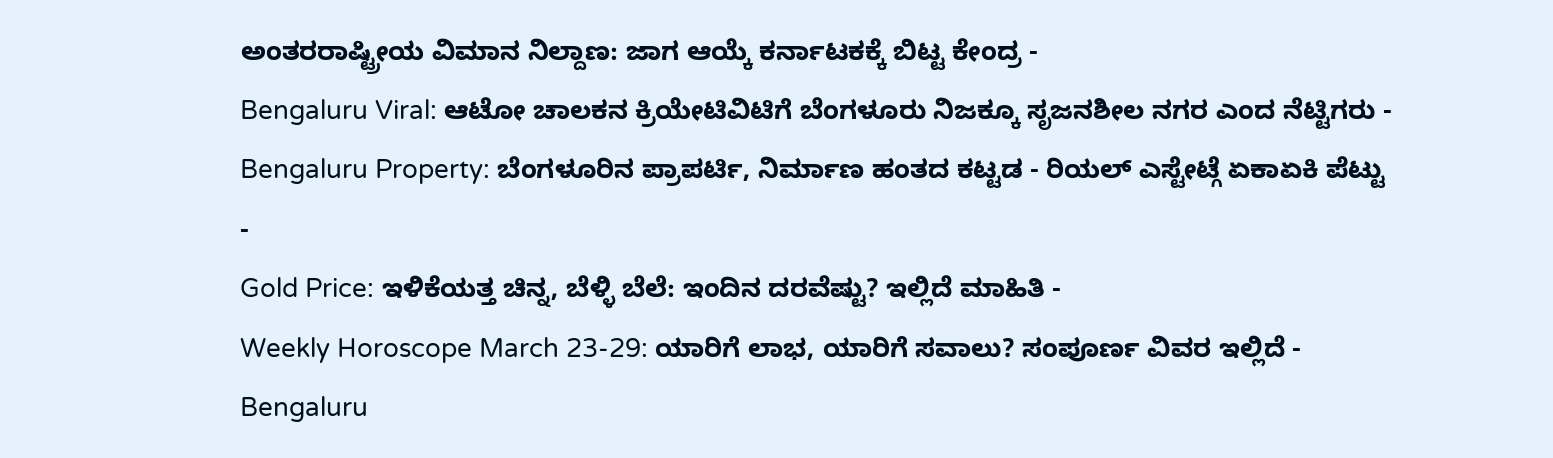ಅಂತರರಾಷ್ಟ್ರೀಯ ವಿಮಾನ ನಿಲ್ದಾಣ: ಜಾಗ ಆಯ್ಕೆ ಕರ್ನಾಟಕಕ್ಕೆ ಬಿಟ್ಟ ಕೇಂದ್ರ -
Bengaluru Viral: ಆಟೋ ಚಾಲಕನ ಕ್ರಿಯೇಟಿವಿಟಿಗೆ ಬೆಂಗಳೂರು ನಿಜಕ್ಕೂ ಸೃಜನಶೀಲ ನಗರ ಎಂದ ನೆಟ್ಟಿಗರು -
Bengaluru Property: ಬೆಂಗಳೂರಿನ ಪ್ರಾಪರ್ಟಿ, ನಿರ್ಮಾಣ ಹಂತದ ಕಟ್ಟಡ - ರಿಯಲ್ ಎಸ್ಟೇಟ್ಗೆ ಏಕಾಏಕಿ ಪೆಟ್ಟು -
Gold Price: ಇಳಿಕೆಯತ್ತ ಚಿನ್ನ, ಬೆಳ್ಳಿ ಬೆಲೆ: ಇಂದಿನ ದರವೆಷ್ಟು? ಇಲ್ಲಿದೆ ಮಾಹಿತಿ -
Weekly Horoscope March 23-29: ಯಾರಿಗೆ ಲಾಭ, ಯಾರಿಗೆ ಸವಾಲು? ಸಂಪೂರ್ಣ ವಿವರ ಇಲ್ಲಿದೆ -
Bengaluru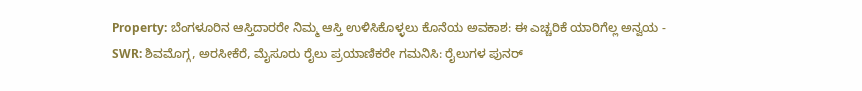Property: ಬೆಂಗಳೂರಿನ ಆಸ್ತಿದಾರರೇ ನಿಮ್ಮ ಆಸ್ತಿ ಉಳಿಸಿಕೊಳ್ಳಲು ಕೊನೆಯ ಅವಕಾಶ: ಈ ಎಚ್ಚರಿಕೆ ಯಾರಿಗೆಲ್ಲ ಅನ್ವಯ -
SWR: ಶಿವಮೊಗ್ಗ, ಅರಸೀಕೆರೆ, ಮೈಸೂರು ರೈಲು ಪ್ರಯಾಣಿಕರೇ ಗಮನಿಸಿ: ರೈಲುಗಳ ಪುನರ್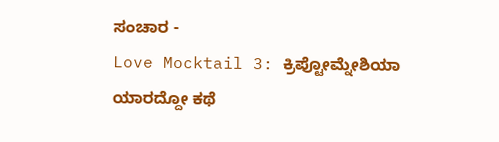ಸಂಚಾರ -
Love Mocktail 3: ಕ್ರಿಪ್ಟೋಮ್ನೇಶಿಯಾ ಯಾರದ್ದೋ ಕಥೆ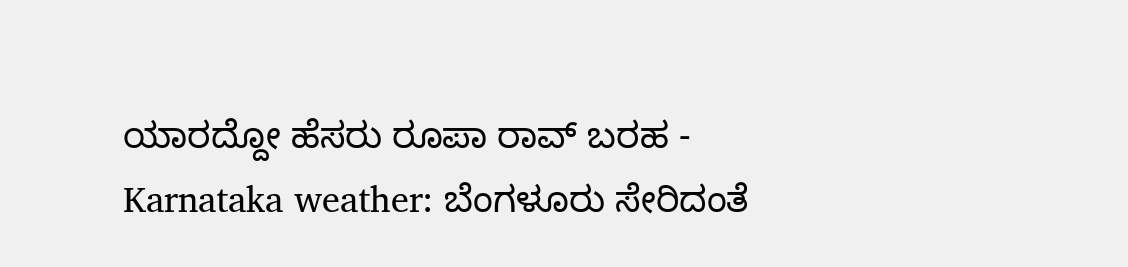ಯಾರದ್ದೋ ಹೆಸರು ರೂಪಾ ರಾವ್ ಬರಹ -
Karnataka weather: ಬೆಂಗಳೂರು ಸೇರಿದಂತೆ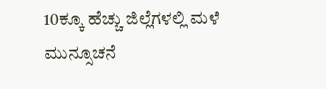10ಕ್ಕೂ ಹೆಚ್ಚು ಜಿಲ್ಲೆಗಳಲ್ಲಿ ಮಳೆ ಮುನ್ಸೂಚನೆ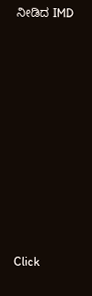ನೀಡಿದ IMD












Click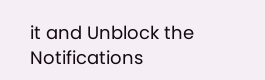it and Unblock the Notifications